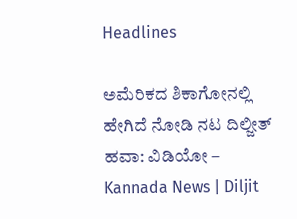Headlines

ಅಮೆರಿಕದ ಶಿಕಾಗೋನಲ್ಲಿ ಹೇಗಿದೆ ನೋಡಿ ನಟ ದಿಲ್ಜೀತ್ ಹವಾ: ವಿಡಿಯೋ – Kannada News | Diljit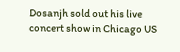Dosanjh sold out his live concert show in Chicago US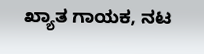ಖ್ಯಾತ ಗಾಯಕ, ನಟ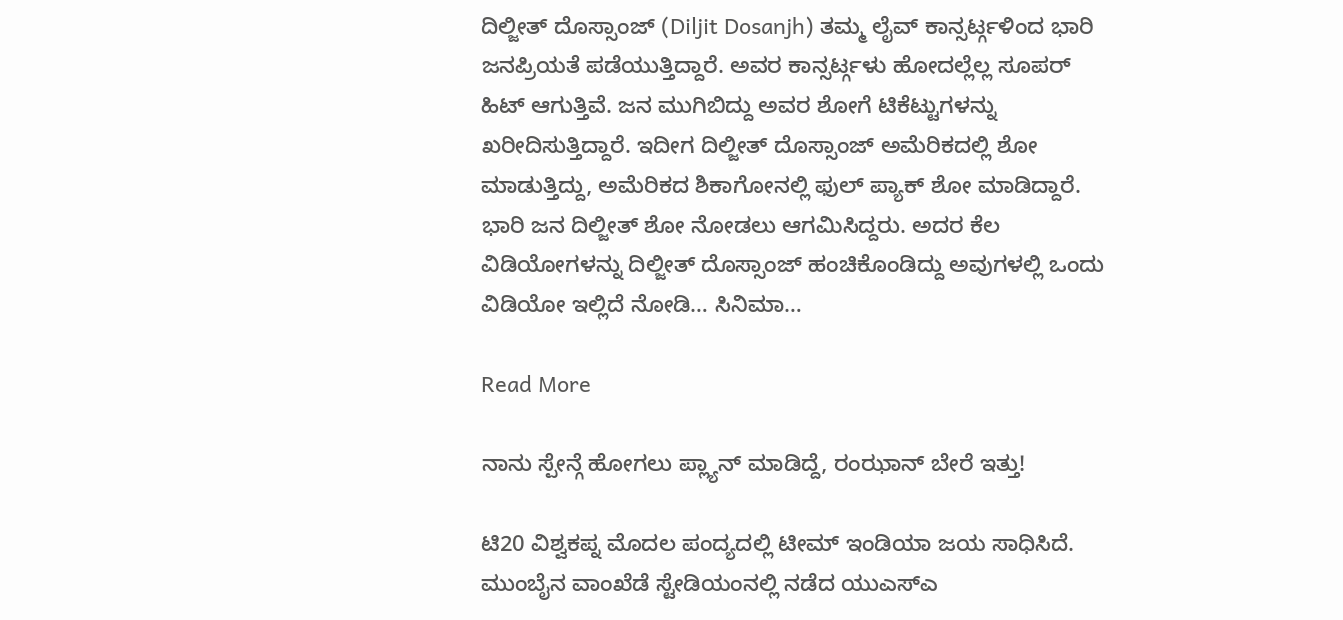ದಿಲ್ಜೀತ್ ದೊಸ್ಸಾಂಜ್ (Diljit Dosanjh) ತಮ್ಮ ಲೈವ್ ಕಾನ್ಸರ್ಟ್ಗಳಿಂದ ಭಾರಿ ಜನಪ್ರಿಯತೆ ಪಡೆಯುತ್ತಿದ್ದಾರೆ. ಅವರ ಕಾನ್ಸರ್ಟ್ಗಳು ಹೋದಲ್ಲೆಲ್ಲ ಸೂಪರ್ ಹಿಟ್ ಆಗುತ್ತಿವೆ. ಜನ ಮುಗಿಬಿದ್ದು ಅವರ ಶೋಗೆ ಟಿಕೆಟ್ಟುಗಳನ್ನು ಖರೀದಿಸುತ್ತಿದ್ದಾರೆ. ಇದೀಗ ದಿಲ್ಜೀತ್ ದೊಸ್ಸಾಂಜ್ ಅಮೆರಿಕದಲ್ಲಿ ಶೋ ಮಾಡುತ್ತಿದ್ದು, ಅಮೆರಿಕದ ಶಿಕಾಗೋನಲ್ಲಿ ಫುಲ್ ಪ್ಯಾಕ್ ಶೋ ಮಾಡಿದ್ದಾರೆ. ಭಾರಿ ಜನ ದಿಲ್ಜೀತ್ ಶೋ ನೋಡಲು ಆಗಮಿಸಿದ್ದರು. ಅದರ ಕೆಲ ವಿಡಿಯೋಗಳನ್ನು ದಿಲ್ಜೀತ್ ದೊಸ್ಸಾಂಜ್ ಹಂಚಿಕೊಂಡಿದ್ದು ಅವುಗಳಲ್ಲಿ ಒಂದು ವಿಡಿಯೋ ಇಲ್ಲಿದೆ ನೋಡಿ… ಸಿನಿಮಾ…

Read More

ನಾನು ಸ್ಪೇನ್ಗೆ ಹೋಗಲು ಪ್ಲ್ಯಾನ್ ಮಾಡಿದ್ದೆ, ರಂಝಾನ್ ಬೇರೆ ಇತ್ತು!

ಟಿ20 ವಿಶ್ವಕಪ್ನ ಮೊದಲ ಪಂದ್ಯದಲ್ಲಿ ಟೀಮ್ ಇಂಡಿಯಾ ಜಯ ಸಾಧಿಸಿದೆ. ಮುಂಬೈನ ವಾಂಖೆಡೆ ಸ್ಟೇಡಿಯಂನಲ್ಲಿ ನಡೆದ ಯುಎಸ್ಎ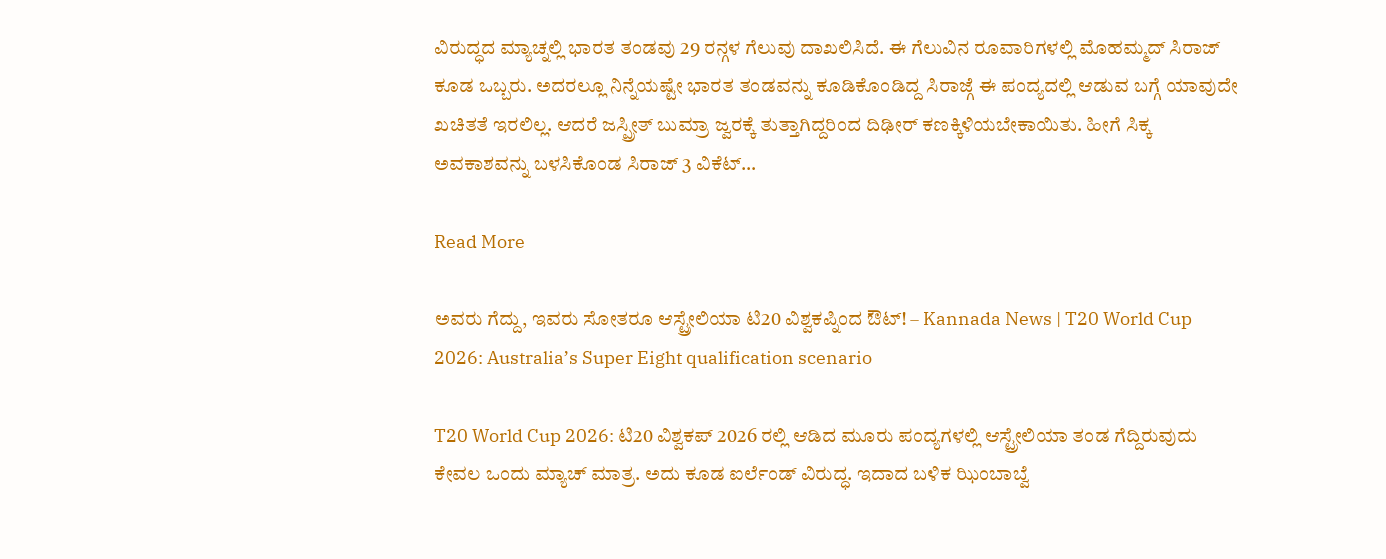ವಿರುದ್ಧದ ಮ್ಯಾಚ್ನಲ್ಲಿ ಭಾರತ ತಂಡವು 29 ರನ್ಗಳ ಗೆಲುವು ದಾಖಲಿಸಿದೆ. ಈ ಗೆಲುವಿನ ರೂವಾರಿಗಳಲ್ಲಿ ಮೊಹಮ್ಮದ್ ಸಿರಾಜ್ ಕೂಡ ಒಬ್ಬರು. ಅದರಲ್ಲೂ ನಿನ್ನೆಯಷ್ಟೇ ಭಾರತ ತಂಡವನ್ನು ಕೂಡಿಕೊಂಡಿದ್ದ ಸಿರಾಜ್ಗೆ ಈ ಪಂದ್ಯದಲ್ಲಿ ಆಡುವ ಬಗ್ಗೆ ಯಾವುದೇ ಖಚಿತತೆ ಇರಲಿಲ್ಲ. ಆದರೆ ಜಸ್ಪ್ರೀತ್ ಬುಮ್ರಾ ಜ್ವರಕ್ಕೆ ತುತ್ತಾಗಿದ್ದರಿಂದ ದಿಢೀರ್ ಕಣಕ್ಕಿಳಿಯಬೇಕಾಯಿತು. ಹೀಗೆ ಸಿಕ್ಕ ಅವಕಾಶವನ್ನು ಬಳಸಿಕೊಂಡ ಸಿರಾಜ್ 3 ವಿಕೆಟ್…

Read More

ಅವರು ಗೆದ್ದು, ಇವರು ಸೋತರೂ ಆಸ್ಟ್ರೇಲಿಯಾ ಟಿ20 ವಿಶ್ವಕಪ್ನಿಂದ ಔಟ್! – Kannada News | T20 World Cup 2026: Australia’s Super Eight qualification scenario

T20 World Cup 2026: ಟಿ20 ವಿಶ್ವಕಪ್ 2026 ರಲ್ಲಿ ಆಡಿದ ಮೂರು ಪಂದ್ಯಗಳಲ್ಲಿ ಆಸ್ಟ್ರೇಲಿಯಾ ತಂಡ ಗೆದ್ದಿರುವುದು ಕೇವಲ ಒಂದು ಮ್ಯಾಚ್ ಮಾತ್ರ. ಅದು ಕೂಡ ಐರ್ಲೆಂಡ್ ವಿರುದ್ಧ. ಇದಾದ ಬಳಿಕ ಝಿಂಬಾಬ್ವೆ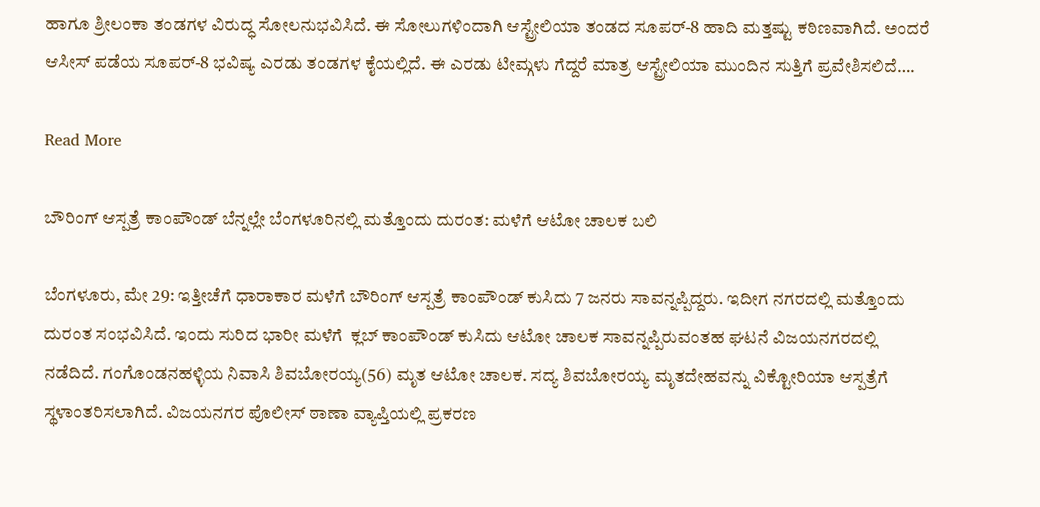ಹಾಗೂ ಶ್ರೀಲಂಕಾ ತಂಡಗಳ ವಿರುದ್ಧ ಸೋಲನುಭವಿಸಿದೆ. ಈ ಸೋಲುಗಳಿಂದಾಗಿ ಆಸ್ಟ್ರೇಲಿಯಾ ತಂಡದ ಸೂಪರ್-8 ಹಾದಿ ಮತ್ತಷ್ಟು ಕಠಿಣವಾಗಿದೆ. ಅಂದರೆ ಆಸೀಸ್ ಪಡೆಯ ಸೂಪರ್-8 ಭವಿಷ್ಯ ಎರಡು ತಂಡಗಳ ಕೈಯಲ್ಲಿದೆ. ಈ ಎರಡು ಟೀಮ್ಗಳು ಗೆದ್ದರೆ ಮಾತ್ರ ಆಸ್ಟ್ರೇಲಿಯಾ ಮುಂದಿನ ಸುತ್ತಿಗೆ ಪ್ರವೇಶಿಸಲಿದೆ….

Read More

ಬೌರಿಂಗ್ ಆಸ್ಪತ್ರೆ ಕಾಂಪೌಂಡ್ ಬೆನ್ನಲ್ಲೇ ಬೆಂಗಳೂರಿನಲ್ಲಿ ಮತ್ತೊಂದು ದುರಂತ: ಮಳೆಗೆ ಆಟೋ ಚಾಲಕ ಬಲಿ

ಬೆಂಗಳೂರು, ಮೇ 29: ಇತ್ತೀಚೆಗೆ ಧಾರಾಕಾರ ಮಳೆಗೆ ಬೌರಿಂಗ್ ಆಸ್ಪತ್ರೆ ಕಾಂಪೌಂಡ್‌ ಕುಸಿದು 7 ಜನರು ಸಾವನ್ನಪ್ಪಿದ್ದರು. ಇದೀಗ ನಗರದಲ್ಲಿ ಮತ್ತೊಂದು ದುರಂತ ಸಂಭವಿಸಿದೆ. ಇಂದು ಸುರಿದ ಭಾರೀ ಮಳೆಗೆ  ಕ್ಲಬ್‌ ಕಾಂಪೌಂಡ್ ಕುಸಿದು ಆಟೋ ಚಾಲಕ ಸಾವನ್ನಪ್ಪಿರುವಂತಹ ಘಟನೆ ವಿಜಯನಗರದಲ್ಲಿ ನಡೆದಿದೆ. ಗಂಗೊಂಡನಹಳ್ಳಿಯ ನಿವಾಸಿ ಶಿವಬೋರಯ್ಯ(56) ಮೃತ ಆಟೋ ಚಾಲಕ. ಸದ್ಯ ಶಿವಬೋರಯ್ಯ ಮೃತದೇಹವನ್ನು ವಿಕ್ಟೋರಿಯಾ ಆಸ್ಪತ್ರೆಗೆ ಸ್ಥಳಾಂತರಿಸಲಾಗಿದೆ. ವಿಜಯನಗರ ಪೊಲೀಸ್ ಠಾಣಾ ವ್ಯಾಪ್ತಿಯಲ್ಲಿ ಪ್ರಕರಣ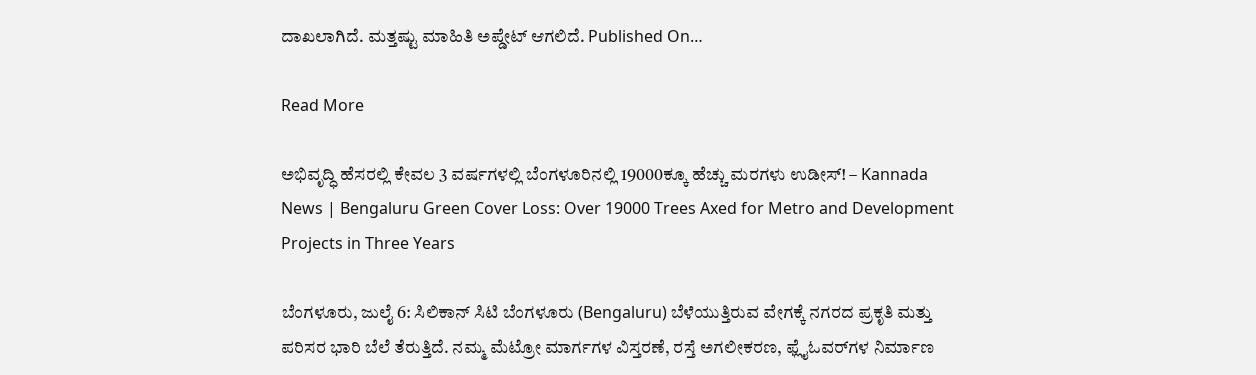ದಾಖಲಾಗಿದೆ. ಮತ್ತಷ್ಟು ಮಾಹಿತಿ ಅಪ್ಡೇಟ್ ಆಗಲಿದೆ. Published On…

Read More

ಅಭಿವೃದ್ಧಿ ಹೆಸರಲ್ಲಿ ಕೇವಲ 3 ವರ್ಷಗಳಲ್ಲಿ ಬೆಂಗಳೂರಿನಲ್ಲಿ 19000ಕ್ಕೂ ಹೆಚ್ಚು ಮರಗಳು ಉಡೀಸ್! – Kannada News | Bengaluru Green Cover Loss: Over 19000 Trees Axed for Metro and Development Projects in Three Years

ಬೆಂಗಳೂರು, ಜುಲೈ 6: ಸಿಲಿಕಾನ್ ಸಿಟಿ ಬೆಂಗಳೂರು (Bengaluru) ಬೆಳೆಯುತ್ತಿರುವ ವೇಗಕ್ಕೆ ನಗರದ ಪ್ರಕೃತಿ ಮತ್ತು ಪರಿಸರ ಭಾರಿ ಬೆಲೆ ತೆರುತ್ತಿದೆ. ನಮ್ಮ ಮೆಟ್ರೋ ಮಾರ್ಗಗಳ ವಿಸ್ತರಣೆ, ರಸ್ತೆ ಅಗಲೀಕರಣ, ಫ್ಲೈಓವರ್‌ಗಳ ನಿರ್ಮಾಣ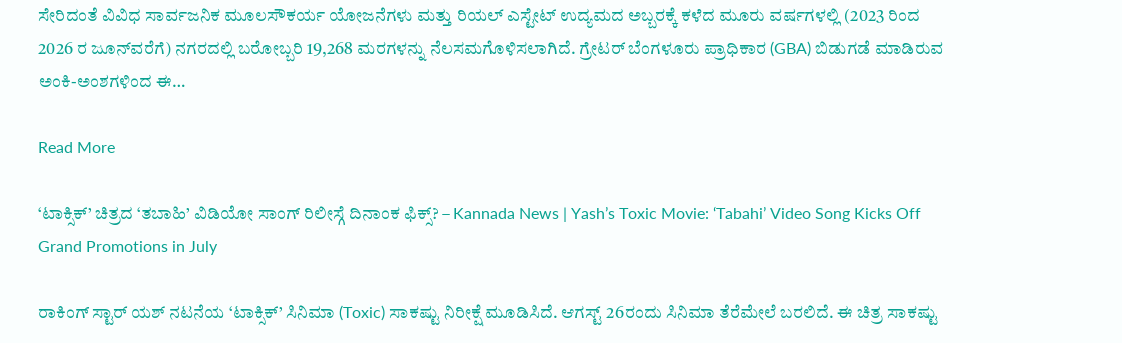ಸೇರಿದಂತೆ ವಿವಿಧ ಸಾರ್ವಜನಿಕ ಮೂಲಸೌಕರ್ಯ ಯೋಜನೆಗಳು ಮತ್ತು ರಿಯಲ್ ಎಸ್ಟೇಟ್ ಉದ್ಯಮದ ಅಬ್ಬರಕ್ಕೆ ಕಳೆದ ಮೂರು ವರ್ಷಗಳಲ್ಲಿ (2023 ರಿಂದ 2026 ರ ಜೂನ್‌ವರೆಗೆ) ನಗರದಲ್ಲಿ ಬರೋಬ್ಬರಿ 19,268 ಮರಗಳನ್ನು ನೆಲಸಮಗೊಳಿಸಲಾಗಿದೆ. ಗ್ರೇಟರ್ ಬೆಂಗಳೂರು ಪ್ರಾಧಿಕಾರ (GBA) ಬಿಡುಗಡೆ ಮಾಡಿರುವ ಅಂಕಿ-ಅಂಶಗಳಿಂದ ಈ…

Read More

‘ಟಾಕ್ಸಿಕ್’ ಚಿತ್ರದ ‘ತಬಾಹಿ’ ವಿಡಿಯೋ ಸಾಂಗ್ ರಿಲೀಸ್ಗೆ ದಿನಾಂಕ ಫಿಕ್ಸ್? – Kannada News | Yash’s Toxic Movie: ‘Tabahi’ Video Song Kicks Off Grand Promotions in July

ರಾಕಿಂಗ್ ಸ್ಟಾರ್ ಯಶ್ ನಟನೆಯ ‘ಟಾಕ್ಸಿಕ್’ ಸಿನಿಮಾ (Toxic) ಸಾಕಷ್ಟು ನಿರೀಕ್ಷೆ ಮೂಡಿಸಿದೆ. ಆಗಸ್ಟ್ 26ರಂದು ಸಿನಿಮಾ ತೆರೆಮೇಲೆ ಬರಲಿದೆ. ಈ ಚಿತ್ರ ಸಾಕಷ್ಟು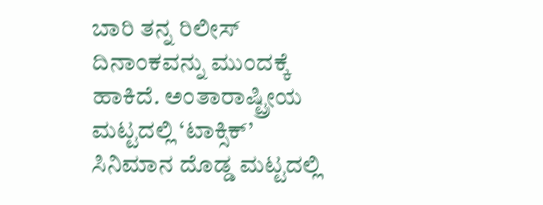ಬಾರಿ ತನ್ನ ರಿಲೀಸ್ ದಿನಾಂಕವನ್ನು ಮುಂದಕ್ಕೆ ಹಾಕಿದೆ. ಅಂತಾರಾಷ್ಟ್ರೀಯ ಮಟ್ಟದಲ್ಲಿ ‘ಟಾಕ್ಸಿಕ್’ ಸಿನಿಮಾನ ದೊಡ್ಡ ಮಟ್ಟದಲ್ಲಿ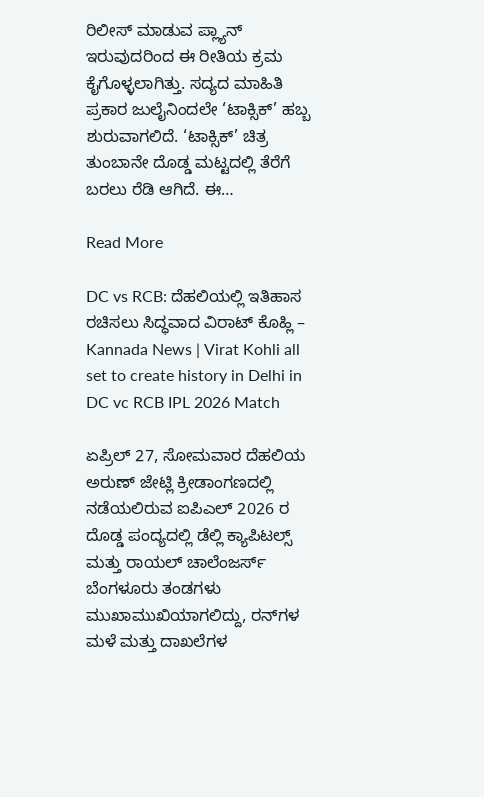ರಿಲೀಸ್ ಮಾಡುವ ಪ್ಲ್ಯಾನ್ ಇರುವುದರಿಂದ ಈ ರೀತಿಯ ಕ್ರಮ ಕೈಗೊಳ್ಳಲಾಗಿತ್ತು. ಸದ್ಯದ ಮಾಹಿತಿ ಪ್ರಕಾರ ಜುಲೈನಿಂದಲೇ ‘ಟಾಕ್ಸಿಕ್’ ಹಬ್ಬ ಶುರುವಾಗಲಿದೆ. ‘ಟಾಕ್ಸಿಕ್’ ಚಿತ್ರ ತುಂಬಾನೇ ದೊಡ್ಡ ಮಟ್ಟದಲ್ಲಿ ತೆರೆಗೆ ಬರಲು ರೆಡಿ ಆಗಿದೆ. ಈ…

Read More

DC vs RCB: ದೆಹಲಿಯಲ್ಲಿ ಇತಿಹಾಸ ರಚಿಸಲು ಸಿದ್ಧವಾದ ವಿರಾಟ್ ಕೊಹ್ಲಿ – Kannada News | Virat Kohli all set to create history in Delhi in DC vc RCB IPL 2026 Match

ಏಪ್ರಿಲ್ 27, ಸೋಮವಾರ ದೆಹಲಿಯ ಅರುಣ್ ಜೇಟ್ಲಿ ಕ್ರೀಡಾಂಗಣದಲ್ಲಿ ನಡೆಯಲಿರುವ ಐಪಿಎಲ್ 2026 ರ ದೊಡ್ಡ ಪಂದ್ಯದಲ್ಲಿ ಡೆಲ್ಲಿ ಕ್ಯಾಪಿಟಲ್ಸ್ ಮತ್ತು ರಾಯಲ್ ಚಾಲೆಂಜರ್ಸ್ ಬೆಂಗಳೂರು ತಂಡಗಳು ಮುಖಾಮುಖಿಯಾಗಲಿದ್ದು, ರನ್‌ಗಳ ಮಳೆ ಮತ್ತು ದಾಖಲೆಗಳ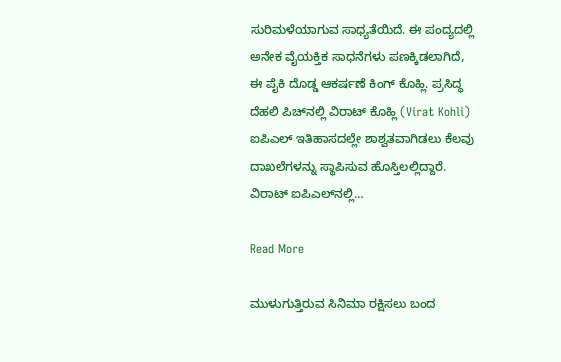ಸುರಿಮಳೆಯಾಗುವ ಸಾಧ್ಯತೆಯಿದೆ. ಈ ಪಂದ್ಯದಲ್ಲಿ ಅನೇಕ ವೈಯಕ್ತಿಕ ಸಾಧನೆಗಳು ಪಣಕ್ಕಿಡಲಾಗಿದೆ, ಈ ಪೈಕಿ ದೊಡ್ಡ ಆಕರ್ಷಣೆ ಕಿಂಗ್ ಕೊಹ್ಲಿ. ಪ್ರಸಿದ್ಧ ದೆಹಲಿ ಪಿಚ್‌ನಲ್ಲಿ ವಿರಾಟ್ ಕೊಹ್ಲಿ (Virat Kohli) ಐಪಿಎಲ್ ಇತಿಹಾಸದಲ್ಲೇ ಶಾಶ್ವತವಾಗಿಡಲು ಕೆಲವು ದಾಖಲೆಗಳನ್ನು ಸ್ಥಾಪಿಸುವ ಹೊಸ್ತಿಲಲ್ಲಿದ್ದಾರೆ. ವಿರಾಟ್ ಐಪಿಎಲ್‌ನಲ್ಲಿ…

Read More

ಮುಳುಗುತ್ತಿರುವ ಸಿನಿಮಾ ರಕ್ಷಿಸಲು ಬಂದ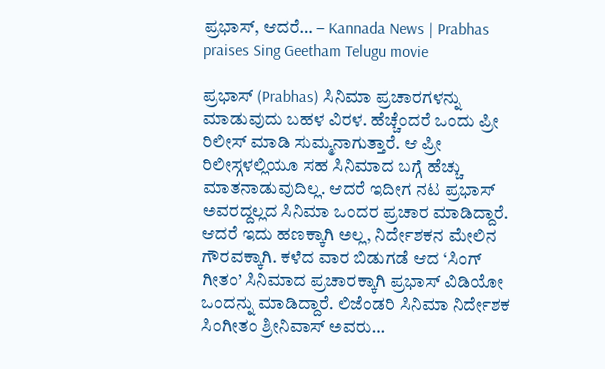ಪ್ರಭಾಸ್, ಆದರೆ… – Kannada News | Prabhas praises Sing Geetham Telugu movie

ಪ್ರಭಾಸ್ (Prabhas) ಸಿನಿಮಾ ಪ್ರಚಾರಗಳನ್ನು ಮಾಡುವುದು ಬಹಳ ವಿರಳ. ಹೆಚ್ಚೆಂದರೆ ಒಂದು ಪ್ರೀ ರಿಲೀಸ್ ಮಾಡಿ ಸುಮ್ಮನಾಗುತ್ತಾರೆ. ಆ ಪ್ರೀ ರಿಲೀಸ್ಗಳಲ್ಲಿಯೂ ಸಹ ಸಿನಿಮಾದ ಬಗ್ಗೆ ಹೆಚ್ಚು ಮಾತನಾಡುವುದಿಲ್ಲ. ಆದರೆ ಇದೀಗ ನಟ ಪ್ರಭಾಸ್ ಅವರದ್ದಲ್ಲದ ಸಿನಿಮಾ ಒಂದರ ಪ್ರಚಾರ ಮಾಡಿದ್ದಾರೆ. ಆದರೆ ಇದು ಹಣಕ್ಕಾಗಿ ಅಲ್ಲ, ನಿರ್ದೇಶಕನ ಮೇಲಿನ ಗೌರವಕ್ಕಾಗಿ. ಕಳೆದ ವಾರ ಬಿಡುಗಡೆ ಆದ ‘ಸಿಂಗ್ ಗೀತಂ’ ಸಿನಿಮಾದ ಪ್ರಚಾರಕ್ಕಾಗಿ ಪ್ರಭಾಸ್ ವಿಡಿಯೋ ಒಂದನ್ನು ಮಾಡಿದ್ದಾರೆ. ಲಿಜೆಂಡರಿ ಸಿನಿಮಾ ನಿರ್ದೇಶಕ ಸಿಂಗೀತಂ ಶ್ರೀನಿವಾಸ್ ಅವರು…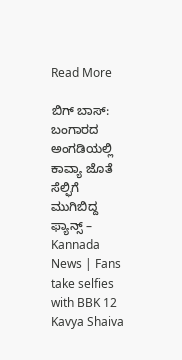Read More

ಬಿಗ್ ಬಾಸ್: ಬಂಗಾರದ ಅಂಗಡಿಯಲ್ಲಿ ಕಾವ್ಯಾ ಜೊತೆ ಸೆಲ್ಫಿಗೆ ಮುಗಿಬಿದ್ದ ಫ್ಯಾನ್ಸ್ – Kannada News | Fans take selfies with BBK 12 Kavya Shaiva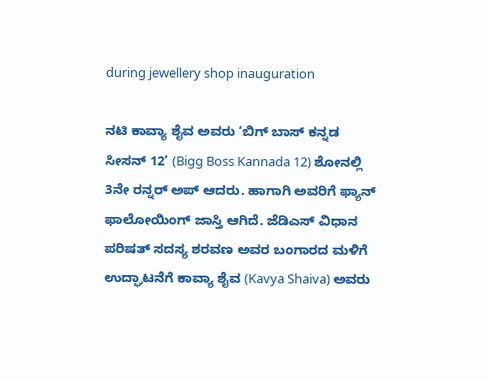during jewellery shop inauguration

ನಟಿ ಕಾವ್ಯಾ ಶೈವ ಅವರು ‘ಬಿಗ್ ಬಾಸ್ ಕನ್ನಡ ಸೀಸನ್ 12’ (Bigg Boss Kannada 12) ಶೋನಲ್ಲಿ 3ನೇ ರನ್ನರ್ ಅಪ್ ಆದರು. ಹಾಗಾಗಿ ಅವರಿಗೆ ಫ್ಯಾನ್ ಫಾಲೋಯಿಂಗ್ ಜಾಸ್ತಿ ಆಗಿದೆ. ಜೆಡಿಎಸ್ ವಿಧಾನ ಪರಿಷತ್ ಸದಸ್ಯ ಶರವಣ ಅವರ ಬಂಗಾರದ ಮಳಿಗೆ ಉದ್ಘಾಟನೆಗೆ ಕಾವ್ಯಾ ಶೈವ (Kavya Shaiva) ಅವರು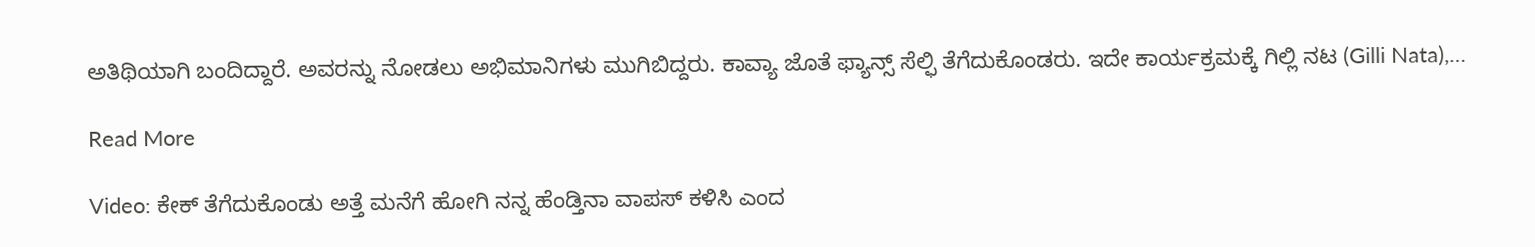ಅತಿಥಿಯಾಗಿ ಬಂದಿದ್ದಾರೆ. ಅವರನ್ನು ನೋಡಲು ಅಭಿಮಾನಿಗಳು ಮುಗಿಬಿದ್ದರು. ಕಾವ್ಯಾ ಜೊತೆ ಫ್ಯಾನ್ಸ್ ಸೆಲ್ಫಿ ತೆಗೆದುಕೊಂಡರು. ಇದೇ ಕಾರ್ಯಕ್ರಮಕ್ಕೆ ಗಿಲ್ಲಿ ನಟ (Gilli Nata),…

Read More

Video: ಕೇಕ್ ತೆಗೆದುಕೊಂಡು ಅತ್ತೆ ಮನೆಗೆ ಹೋಗಿ ನನ್ನ ಹೆಂಡ್ತಿನಾ ವಾಪಸ್‌ ಕಳಿಸಿ ಎಂದ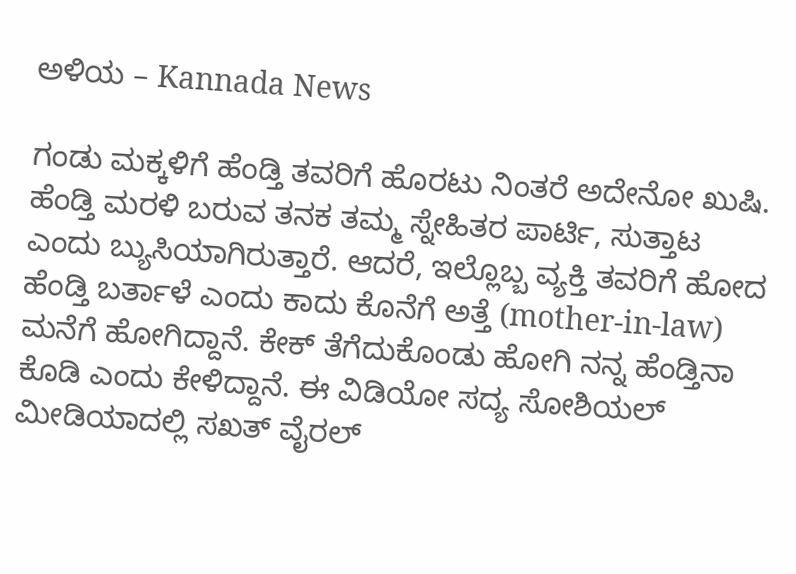ಅಳಿಯ – Kannada News

ಗಂಡು ಮಕ್ಕಳಿಗೆ ಹೆಂಡ್ತಿ ತವರಿಗೆ ಹೊರಟು ನಿಂತರೆ ಅದೇನೋ ಖುಷಿ. ಹೆಂಡ್ತಿ ಮರಳಿ ಬರುವ ತನಕ ತಮ್ಮ ಸ್ನೇಹಿತರ ಪಾರ್ಟಿ, ಸುತ್ತಾಟ ಎಂದು ಬ್ಯುಸಿಯಾಗಿರುತ್ತಾರೆ. ಆದರೆ, ಇಲ್ಲೊಬ್ಬ ವ್ಯಕ್ತಿ ತವರಿಗೆ ಹೋದ ಹೆಂಡ್ತಿ ಬರ್ತಾಳೆ ಎಂದು ಕಾದು ಕೊನೆಗೆ ಅತ್ತೆ (mother-in-law) ಮನೆಗೆ ಹೋಗಿದ್ದಾನೆ. ಕೇಕ್ ತೆಗೆದುಕೊಂಡು ಹೋಗಿ ನನ್ನ ಹೆಂಡ್ತಿನಾ ಕೊಡಿ ಎಂದು ಕೇಳಿದ್ದಾನೆ. ಈ ವಿಡಿಯೋ ಸದ್ಯ ಸೋಶಿಯಲ್ ಮೀಡಿಯಾದಲ್ಲಿ ಸಖತ್ ವೈರಲ್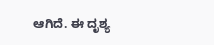ಆಗಿದೆ. ಈ ದೃಶ್ಯ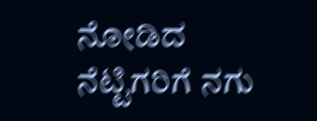ನೋಡಿದ ನೆಟ್ಟಿಗರಿಗೆ ನಗು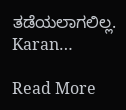ತಡೆಯಲಾಗಲಿಲ್ಲ. Karan…

Read More